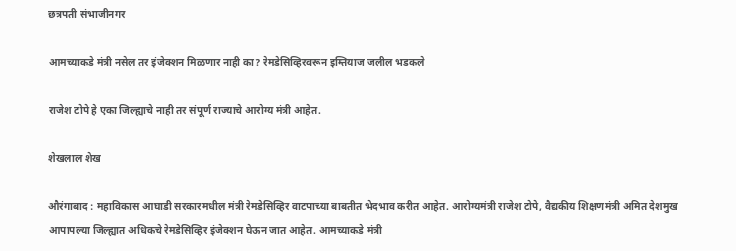छत्रपती संभाजीनगर

आमच्याकडे मंत्री नसेल तर इंजेक्शन मिळणार नाही का? रेमडेसिव्हिरवरून इम्तियाज जलील भडकले

राजेश टोपे हे एका जिल्ह्याचे नाही तर संपूर्ण राज्याचे आरोग्य मंत्री आहेत.

शेखलाल शेख

औरंगाबाद : महाविकास आघाडी सरकारमधील मंत्री रेमडेसिव्हिर वाटपाच्या बाबतीत भेदभाव करीत आहेत. आरोग्यमंत्री राजेश टोपे, वैद्यकीय शिक्षणमंत्री अमित देशमुख आपापल्या जिल्ह्यात अधिकचे रेमडेसिव्हिर इंजेक्शन घेऊन जात आहेत. आमच्याकडे मंत्री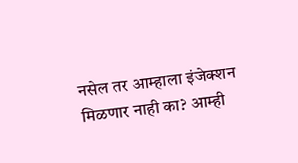नसेल तर आम्हाला इंजेक्शन मिळणार नाही का? आम्ही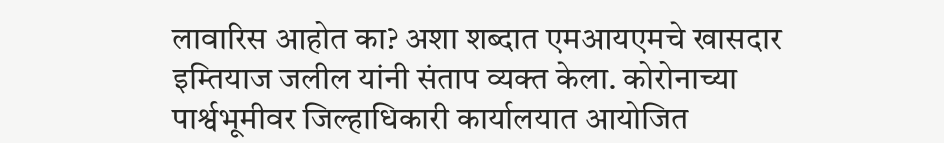लावारिस आहोत का? अशा शब्दात एमआयएमचे खासदार इम्तियाज जलील यांनी संताप व्यक्त केला. कोरोनाच्या पार्श्वभूमीवर जिल्हाधिकारी कार्यालयात आयोजित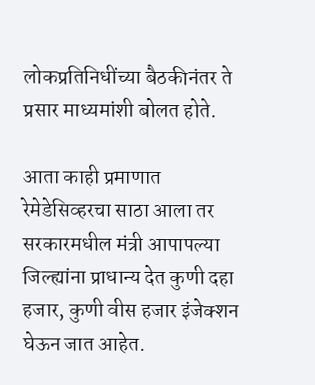लोकप्रतिनिधींच्या बैठकीनंतर ते प्रसार माध्यमांशी बोलत होते.

आता काही प्रमाणात रेमेडेसिव्हरचा साठा आला तर सरकारमधील मंत्री आपापल्या जिल्ह्यांना प्राधान्य देत कुणी दहा हजार, कुणी वीस हजार इंजेक्शन घेऊन जात आहेत.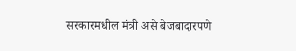सरकारमधील मंत्री असे बेजबादारपणे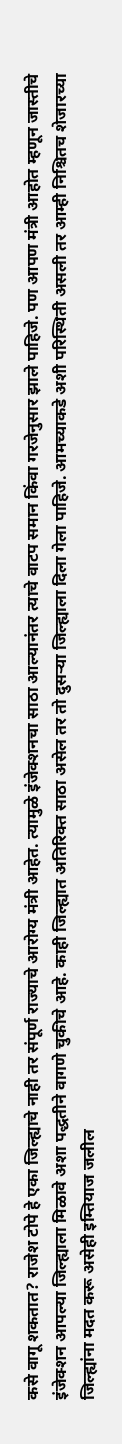कसे वागू शकतात? राजेश टोपे हे एका जिल्ह्याचे नाही तर संपूर्ण राज्याचे आरोग्य मंत्री आहेत. त्यामुळे इंजेक्शनचा साठा आल्यानंतर त्याचे वाटप समान किंवा गरजेनुसार झाले पाहिजे. पण आपण मंत्री आहोत म्हणून जास्तीचे इंजेक्शन आपल्या जिल्ह्याला मिळावे अशा पद्धतीने वागणे चुकीचे आहे. काही जिल्ह्यात अतिरिक्त साठा असेल तर तो दुसऱ्या जिल्ह्याला दिला गेला पाहिजे. आमच्याकडे अशी परिस्थिती असली तर आम्ही निश्चितच शेजारच्या जिल्ह्यांना मदत करू असेही इम्तियाज जलील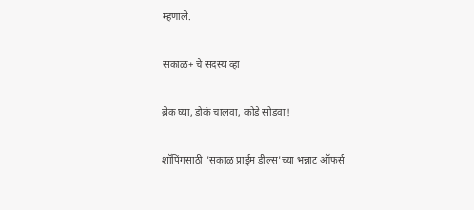म्हणाले.

सकाळ+ चे सदस्य व्हा

ब्रेक घ्या, डोकं चालवा, कोडे सोडवा!

शॉपिंगसाठी 'सकाळ प्राईम डील्स'च्या भन्नाट ऑफर्स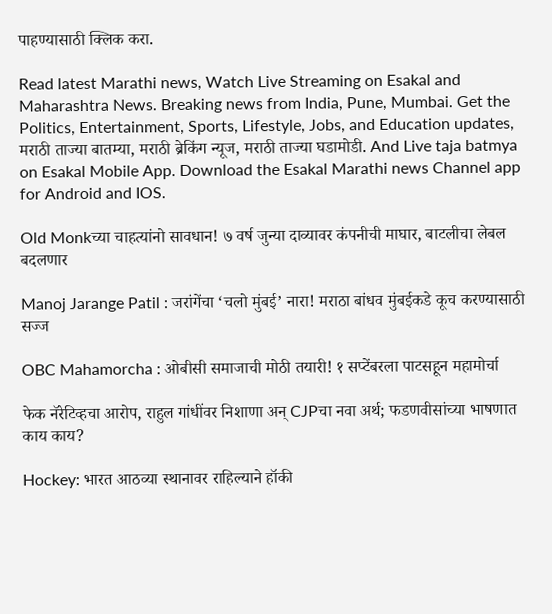पाहण्यासाठी क्लिक करा.

Read latest Marathi news, Watch Live Streaming on Esakal and Maharashtra News. Breaking news from India, Pune, Mumbai. Get the Politics, Entertainment, Sports, Lifestyle, Jobs, and Education updates, मराठी ताज्या बातम्या, मराठी ब्रेकिंग न्यूज, मराठी ताज्या घडामोडी. And Live taja batmya on Esakal Mobile App. Download the Esakal Marathi news Channel app for Android and IOS.

Old Monkच्या चाहत्यांनो सावधान! ७ वर्ष जुन्या दाव्यावर कंपनीची माघार, बाटलीचा लेबल बदलणार

Manoj Jarange Patil : जरांगेंचा ‘चलो मुंबई’ नारा! मराठा बांधव मुंबईकडे कूच करण्यासाठी सज्ज

OBC Mahamorcha : ओबीसी समाजाची मोठी तयारी! १ सप्टेंबरला पाटसहून महामोर्चा

फेक नॅरेटिव्हचा आरोप, राहुल गांधींवर निशाणा अन् CJPचा नवा अर्थ; फडणवीसांच्या भाषणात काय काय?

Hockey: भारत आठव्या स्थानावर राहिल्याने हॉकी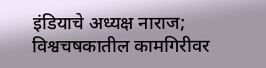इंडियाचे अध्यक्ष नाराज; विश्वचषकातील कामगिरीवर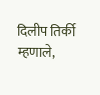दिलीप तिर्की म्हणाले,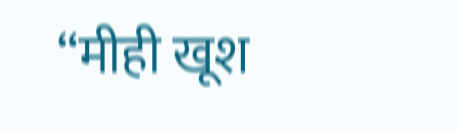“मीही खूश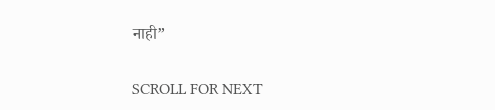नाही”

SCROLL FOR NEXT